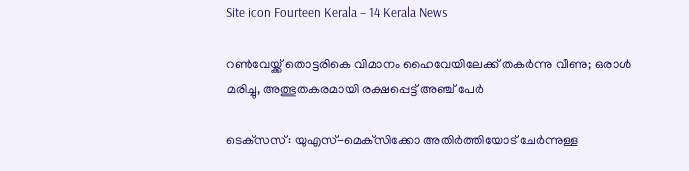Site icon Fourteen Kerala – 14 Kerala News

റൺവേയ്ക്ക് തൊട്ടരികെ വിമാനം ഹൈവേയിലേക്ക് തകർന്നു വീണു; ഒരാൾ മരിച്ചു, അത്ഭുതകരമായി രക്ഷപ്പെട്ട് അഞ്ച് പേർ

ടെക്‌സസ്: യുഎസ്-മെക്‌സിക്കോ അതിർത്തിയോട് ചേർന്നുള്ള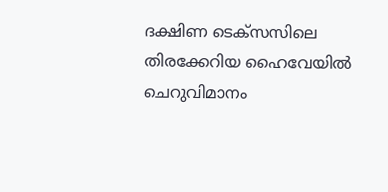ദക്ഷിണ ടെക്‌സസിലെ തിരക്കേറിയ ഹൈവേയിൽ ചെറുവിമാനം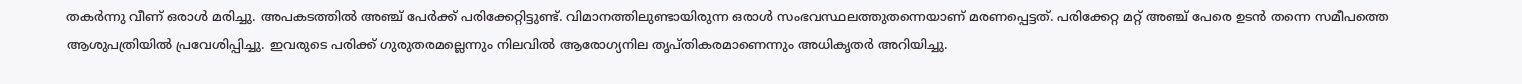തകർന്നു വീണ് ഒരാൾ മരിച്ചു. അപകടത്തിൽ അഞ്ച് പേർക്ക് പരിക്കേറ്റിട്ടുണ്ട്. വിമാനത്തിലുണ്ടായിരുന്ന ഒരാൾ സംഭവസ്ഥലത്തുതന്നെയാണ് മരണപ്പെട്ടത്. പരിക്കേറ്റ മറ്റ് അഞ്ച് പേരെ ഉടൻ തന്നെ സമീപത്തെ ആശുപത്രിയിൽ പ്രവേശിപ്പിച്ചു. ഇവരുടെ പരിക്ക് ഗുരുതരമല്ലെന്നും നിലവിൽ ആരോഗ്യനില തൃപ്തികരമാണെന്നും അധികൃതർ അറിയിച്ചു.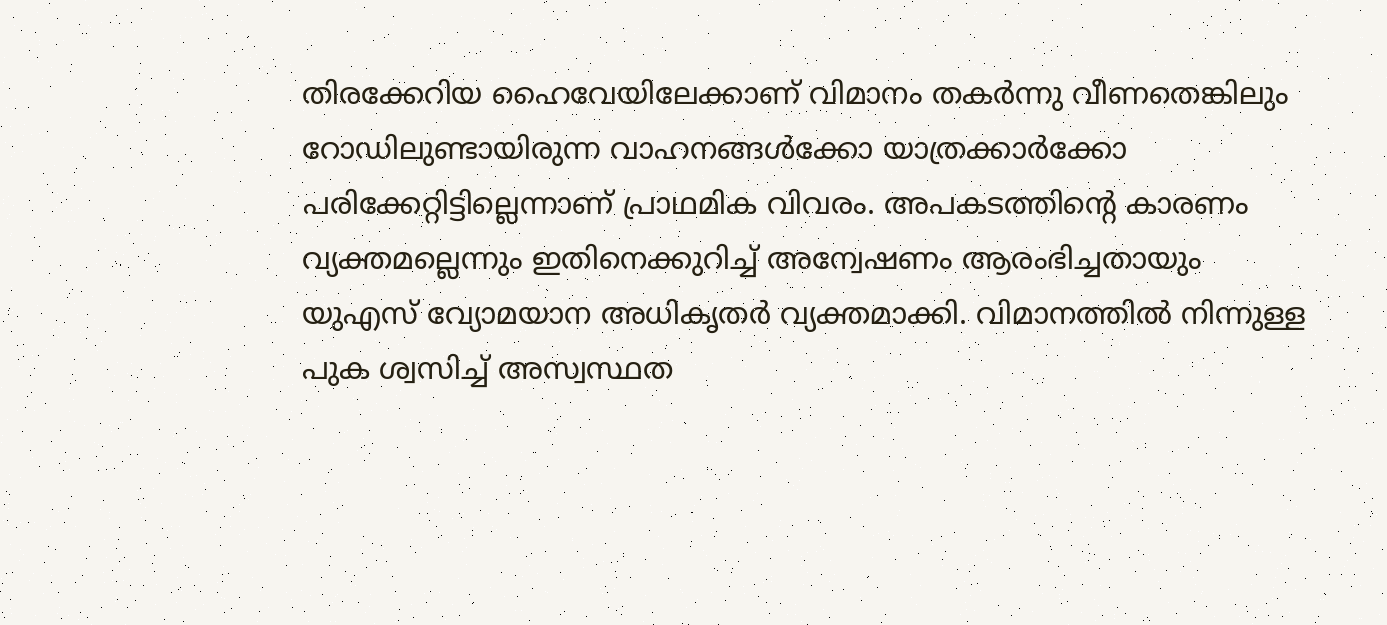തിരക്കേറിയ ഹൈവേയിലേക്കാണ് വിമാനം തകർന്നു വീണതെങ്കിലും റോഡിലുണ്ടായിരുന്ന വാഹനങ്ങൾക്കോ യാത്രക്കാർക്കോ പരിക്കേറ്റിട്ടില്ലെന്നാണ് പ്രാഥമിക വിവരം. അപകടത്തിന്റെ കാരണം വ്യക്തമല്ലെന്നും ഇതിനെക്കുറിച്ച് അന്വേഷണം ആരംഭിച്ചതായും യുഎസ് വ്യോമയാന അധികൃതർ വ്യക്തമാക്കി. വിമാനത്തിൽ നിന്നുള്ള പുക ശ്വസിച്ച് അസ്വസ്ഥത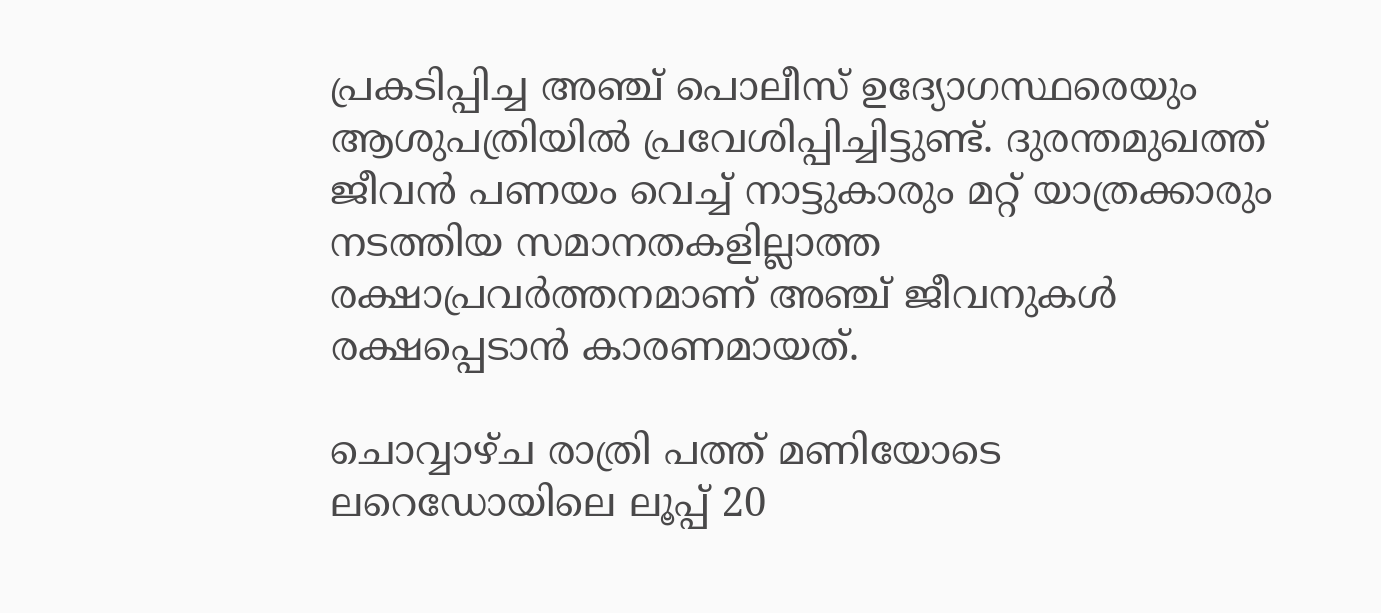പ്രകടിപ്പിച്ച അഞ്ച് പൊലീസ് ഉദ്യോഗസ്ഥരെയും ആശുപത്രിയിൽ പ്രവേശിപ്പിച്ചിട്ടുണ്ട്. ദുരന്തമുഖത്ത് ജീവൻ പണയം വെച്ച് നാട്ടുകാരും മറ്റ് യാത്രക്കാരും നടത്തിയ സമാനതകളില്ലാത്ത രക്ഷാപ്രവർത്തനമാണ് അഞ്ച് ജീവനുകൾ രക്ഷപ്പെടാൻ കാരണമായത്.

ചൊവ്വാഴ്ച രാത്രി പത്ത് മണിയോടെ ലറെഡോയിലെ ലൂപ്പ് 20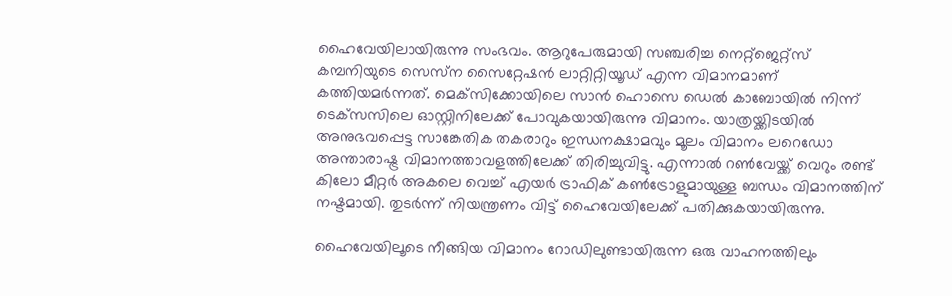ഹൈവേയിലായിരുന്നു സംഭവം. ആറുപേരുമായി സഞ്ചരിച്ച നെറ്റ്ജെറ്റ്‌സ് കമ്പനിയുടെ സെസ്‌ന സൈറ്റേഷൻ ലാറ്റിറ്റിയൂഡ് എന്ന വിമാനമാണ് കത്തിയമർന്നത്. മെക്‌സിക്കോയിലെ സാൻ ഹൊസെ ഡെൽ കാബോയിൽ നിന്ന് ടെക്‌സസിലെ ഓസ്റ്റിനിലേക്ക് പോവുകയായിരുന്നു വിമാനം. യാത്രയ്ക്കിടയിൽ അനുഭവപ്പെട്ട സാങ്കേതിക തകരാറും ഇന്ധനക്ഷാമവും മൂലം വിമാനം ലറെഡോ അന്താരാഷ്ട്ര വിമാനത്താവളത്തിലേക്ക് തിരിച്ചുവിട്ടു. എന്നാൽ റൺവേയ്ക്ക് വെറും രണ്ട് കിലോ മീറ്റർ അകലെ വെച്ച് എയർ ട്രാഫിക് കൺട്രോളുമായുള്ള ബന്ധം വിമാനത്തിന് നഷ്ടമായി. തുടർന്ന് നിയന്ത്രണം വിട്ട് ഹൈവേയിലേക്ക് പതിക്കുകയായിരുന്നു.

ഹൈവേയിലൂടെ നീങ്ങിയ വിമാനം റോഡിലുണ്ടായിരുന്ന ഒരു വാഹനത്തിലും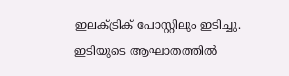ഇലക്ട്രിക് പോസ്റ്റിലും ഇടിച്ചു. ഇടിയുടെ ആഘാതത്തിൽ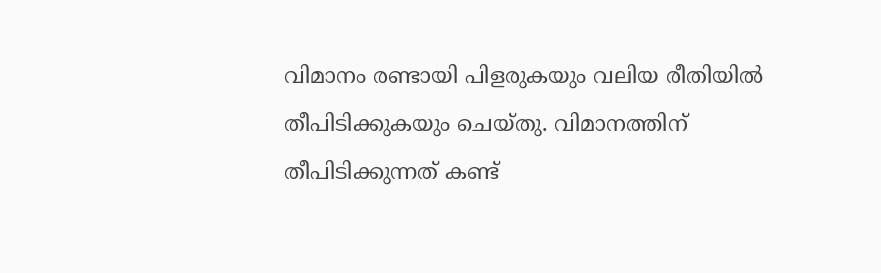വിമാനം രണ്ടായി പിളരുകയും വലിയ രീതിയിൽ തീപിടിക്കുകയും ചെയ്തു. വിമാനത്തിന് തീപിടിക്കുന്നത് കണ്ട്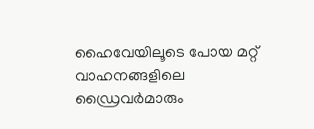ഹൈവേയിലൂടെ പോയ മറ്റ് വാഹനങ്ങളിലെ ഡ്രൈവർമാരും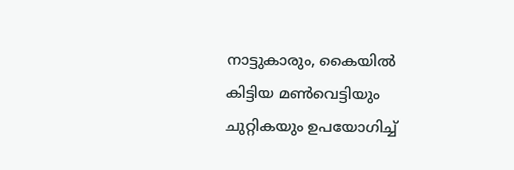നാട്ടുകാരും, കൈയിൽ കിട്ടിയ മൺവെട്ടിയും ചുറ്റികയും ഉപയോഗിച്ച്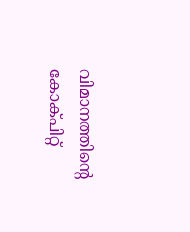വിമാനത്തിന്റെ കോക്പിറ്റ്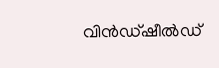വിൻഡ്ഷീൽഡ്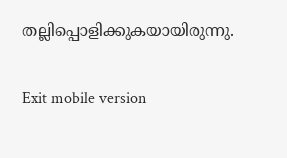തല്ലിപ്പൊളിക്കുകയായിരുന്നു.

Exit mobile version